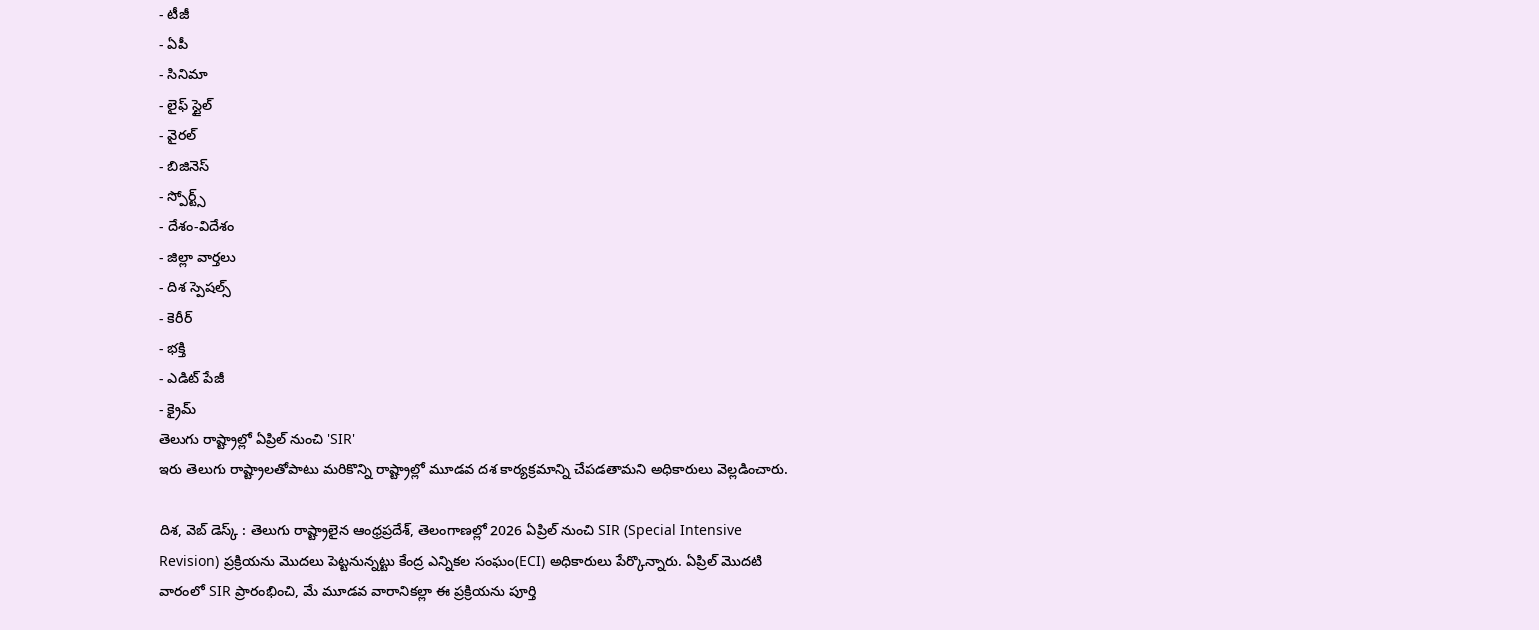- టీజీ
- ఏపీ
- సినిమా
- లైఫ్ స్టైల్
- వైరల్
- బిజినెస్
- స్పోర్ట్స్
- దేశం-విదేశం
- జిల్లా వార్తలు
- దిశ స్పెషల్స్
- కెరీర్
- భక్తి
- ఎడిట్ పేజీ
- క్రైమ్
తెలుగు రాష్ట్రాల్లో ఏప్రిల్ నుంచి 'SIR'
ఇరు తెలుగు రాష్ట్రాలతోపాటు మరికొన్ని రాష్ట్రాల్లో మూడవ దశ కార్యక్రమాన్ని చేపడతామని అధికారులు వెల్లడించారు.

దిశ, వెబ్ డెస్క్ : తెలుగు రాష్ట్రాలైన ఆంధ్రప్రదేశ్, తెలంగాణల్లో 2026 ఏప్రిల్ నుంచి SIR (Special Intensive Revision) ప్రక్రియను మొదలు పెట్టనున్నట్టు కేంద్ర ఎన్నికల సంఘం(ECI) అధికారులు పేర్కొన్నారు. ఏప్రిల్ మొదటి వారంలో SIR ప్రారంభించి, మే మూడవ వారానికల్లా ఈ ప్రక్రియను పూర్తి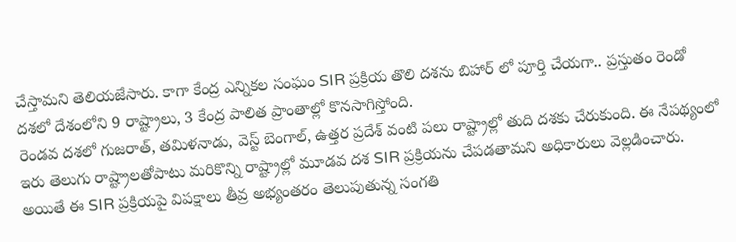చేస్తామని తెలియజేసారు. కాగా కేంద్ర ఎన్నికల సంఘం SIR ప్రక్రియ తొలి దశను బిహార్ లో పూర్తి చేయగా.. ప్రస్తుతం రెండో దశలో దేశంలోని 9 రాష్ట్రాలు, 3 కేంద్ర పాలిత ప్రాంతాల్లో కొనసాగిస్తోంది.
రెండవ దశలో గుజరాత్, తమిళనాడు, వెస్ట్ బెంగాల్, ఉత్తర ప్రదేశ్ వంటి పలు రాష్ట్రాల్లో తుది దశకు చేరుకుంది. ఈ నేపథ్యంలో ఇరు తెలుగు రాష్ట్రాలతోపాటు మరికొన్ని రాష్ట్రాల్లో మూడవ దశ SIR ప్రక్రియను చేపడతామని అధికారులు వెల్లడించారు. అయితే ఈ SIR ప్రక్రియపై విపక్షాలు తీవ్ర అభ్యంతరం తెలుపుతున్న సంగతి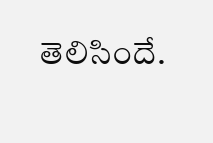తెలిసిందే.